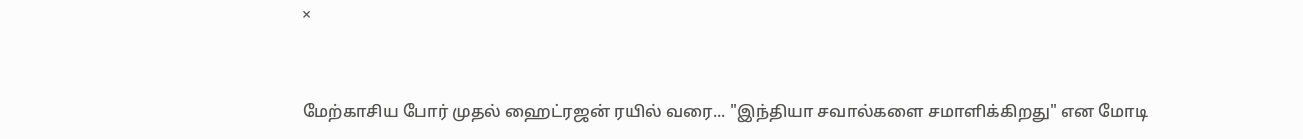×


மேற்காசிய போர் முதல் ஹைட்ரஜன் ரயில் வரை... "இந்தியா சவால்களை சமாளிக்கிறது" என மோடி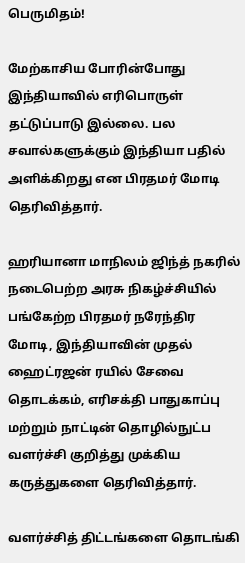பெருமிதம்!

மேற்காசிய போரின்போது இந்தியாவில் எரிபொருள் தட்டுப்பாடு இல்லை. பல சவால்களுக்கும் இந்தியா பதில் அளிக்கிறது என பிரதமர் மோடி தெரிவித்தார்.

ஹரியானா மாநிலம் ஜிந்த் நகரில் நடைபெற்ற அரசு நிகழ்ச்சியில் பங்கேற்ற பிரதமர் நரேந்திர மோடி, இந்தியாவின் முதல் ஹைட்ரஜன் ரயில் சேவை தொடக்கம், எரிசக்தி பாதுகாப்பு மற்றும் நாட்டின் தொழில்நுட்ப வளர்ச்சி குறித்து முக்கிய கருத்துகளை தெரிவித்தார்.

வளர்ச்சித் திட்டங்களை தொடங்கி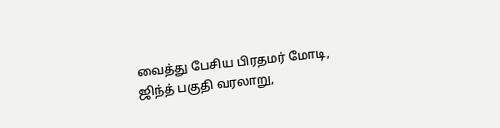வைத்து பேசிய பிரதமர் மோடி, ஜிந்த் பகுதி வரலாறு,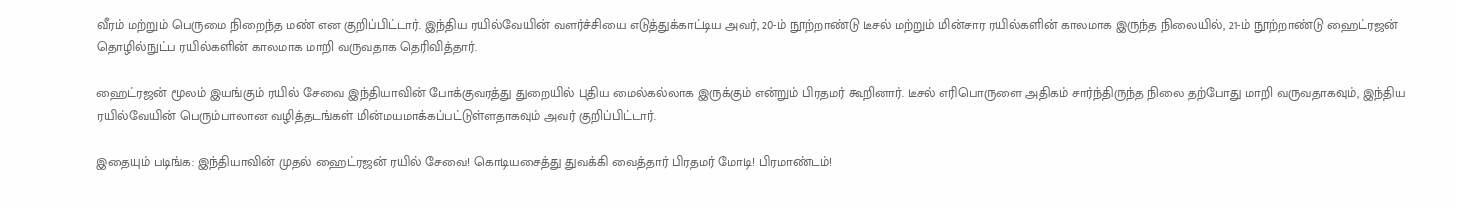வீரம் மற்றும் பெருமை நிறைந்த மண் என குறிப்பிட்டார். இந்திய ரயில்வேயின் வளர்ச்சியை எடுத்துக்காட்டிய அவர், 20-ம் நூற்றாண்டு டீசல் மற்றும் மின்சார ரயில்களின் காலமாக இருந்த நிலையில், 21-ம் நூற்றாண்டு ஹைட்ரஜன் தொழில்நுட்ப ரயில்களின் காலமாக மாறி வருவதாக தெரிவித்தார்.

ஹைட்ரஜன் மூலம் இயங்கும் ரயில் சேவை இந்தியாவின் போக்குவரத்து துறையில் புதிய மைல்கல்லாக இருக்கும் என்றும் பிரதமர் கூறினார். டீசல் எரிபொருளை அதிகம் சார்ந்திருந்த நிலை தற்போது மாறி வருவதாகவும், இந்திய ரயில்வேயின் பெரும்பாலான வழித்தடங்கள் மின்மயமாக்கப்பட்டுள்ளதாகவும் அவர் குறிப்பிட்டார்.

இதையும் படிங்க: இந்தியாவின் முதல் ஹைட்ரஜன் ரயில் சேவை! கொடியசைத்து துவக்கி வைத்தார் பிரதமர் மோடி! பிரமாண்டம்!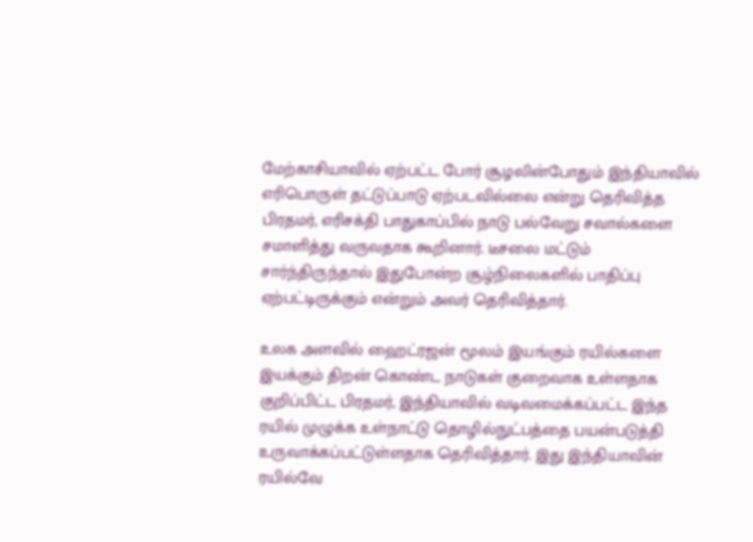மேற்காசியாவில் ஏற்பட்ட போர் சூழலின்போதும் இந்தியாவில் எரிபொருள் தட்டுப்பாடு ஏற்படவில்லை என்று தெரிவித்த பிரதமர், எரிசக்தி பாதுகாப்பில் நாடு பல்வேறு சவால்களை சமாளித்து வருவதாக கூறினார். டீசலை மட்டும் சார்ந்திருந்தால் இதுபோன்ற சூழ்நிலைகளில் பாதிப்பு ஏற்பட்டிருக்கும் என்றும் அவர் தெரிவித்தார்.

உலக அளவில் ஹைட்ரஜன் மூலம் இயங்கும் ரயில்களை இயக்கும் திறன் கொண்ட நாடுகள் குறைவாக உள்ளதாக குறிப்பிட்ட பிரதமர், இந்தியாவில் வடிவமைக்கப்பட்ட இந்த ரயில் முழுக்க உள்நாட்டு தொழில்நுட்பத்தை பயன்படுத்தி உருவாக்கப்பட்டுள்ளதாக தெரிவித்தார். இது இந்தியாவின் ரயில்வே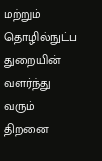மற்றும் தொழில்நுட்ப துறையின் வளர்ந்து வரும் திறனை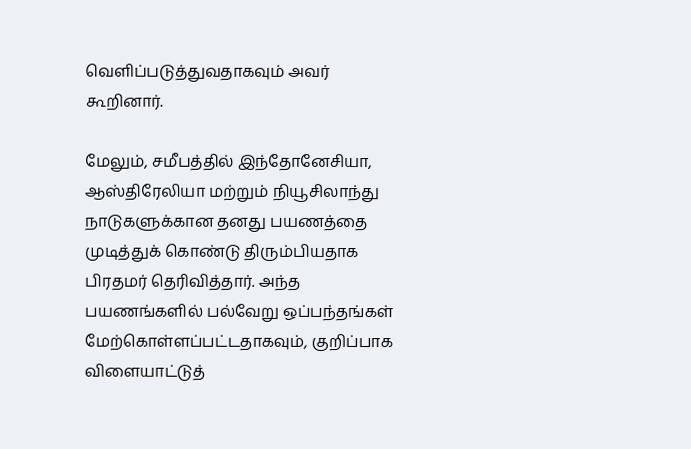வெளிப்படுத்துவதாகவும் அவர் கூறினார்.

மேலும், சமீபத்தில் இந்தோனேசியா, ஆஸ்திரேலியா மற்றும் நியூசிலாந்து நாடுகளுக்கான தனது பயணத்தை முடித்துக் கொண்டு திரும்பியதாக பிரதமர் தெரிவித்தார். அந்த பயணங்களில் பல்வேறு ஒப்பந்தங்கள் மேற்கொள்ளப்பட்டதாகவும், குறிப்பாக விளையாட்டுத்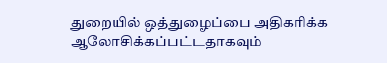துறையில் ஒத்துழைப்பை அதிகரிக்க ஆலோசிக்கப்பட்டதாகவும்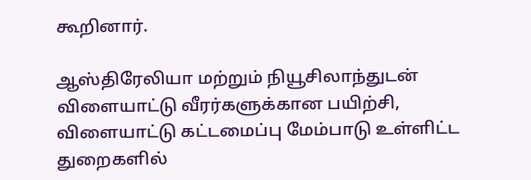கூறினார்.

ஆஸ்திரேலியா மற்றும் நியூசிலாந்துடன் விளையாட்டு வீரர்களுக்கான பயிற்சி, விளையாட்டு கட்டமைப்பு மேம்பாடு உள்ளிட்ட துறைகளில்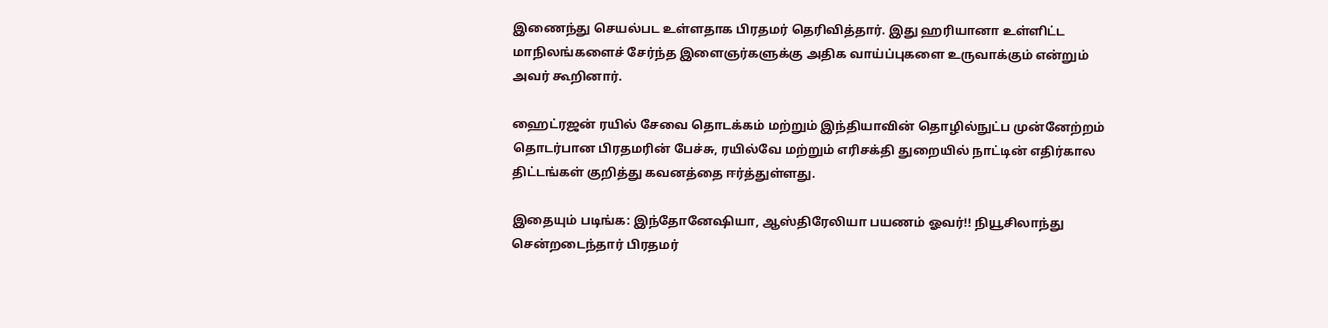இணைந்து செயல்பட உள்ளதாக பிரதமர் தெரிவித்தார். இது ஹரியானா உள்ளிட்ட மாநிலங்களைச் சேர்ந்த இளைஞர்களுக்கு அதிக வாய்ப்புகளை உருவாக்கும் என்றும் அவர் கூறினார்.

ஹைட்ரஜன் ரயில் சேவை தொடக்கம் மற்றும் இந்தியாவின் தொழில்நுட்ப முன்னேற்றம் தொடர்பான பிரதமரின் பேச்சு, ரயில்வே மற்றும் எரிசக்தி துறையில் நாட்டின் எதிர்கால திட்டங்கள் குறித்து கவனத்தை ஈர்த்துள்ளது.

இதையும் படிங்க: இந்தோனேஷியா, ஆஸ்திரேலியா பயணம் ஓவர்!! நியூசிலாந்து சென்றடைந்தார் பிரதமர்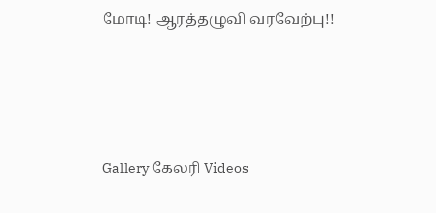மோடி! ஆரத்தழுவி வரவேற்பு!!




Gallery கேலரி Videos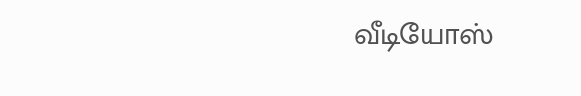வீடியோஸ்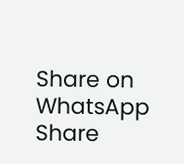Share on WhatsApp Share